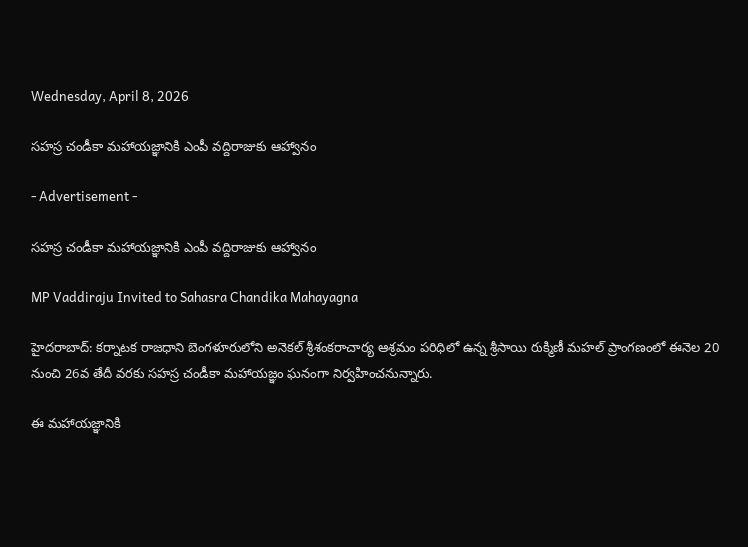Wednesday, April 8, 2026

సహస్ర చండీకా మహాయజ్ఞానికి ఎంపీ వద్దిరాజుకు ఆహ్వానం

- Advertisement -

సహస్ర చండీకా మహాయజ్ఞానికి ఎంపీ వద్దిరాజుకు ఆహ్వానం

MP Vaddiraju Invited to Sahasra Chandika Mahayagna

హైదరాబాద్: కర్నాటక రాజధాని బెంగళూరులోని అనెకల్ శ్రీశంకరాచార్య ఆశ్రమం పరిధిలో ఉన్న శ్రీసాయి రుక్మిణీ మహల్ ప్రాంగణంలో ఈనెల 20 నుంచి 26వ తేదీ వరకు సహస్ర చండీకా మహాయజ్ఞం ఘనంగా నిర్వహించనున్నారు.

ఈ మహాయజ్ఞానికి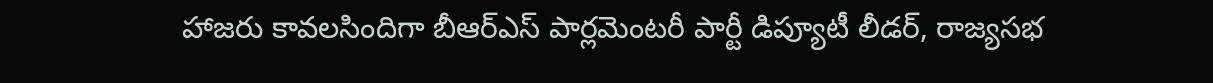హాజరు కావలసిందిగా బీఆర్ఎస్ పార్లమెంటరీ పార్టీ డిప్యూటీ లీడర్, రాజ్యసభ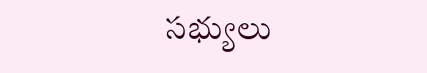సభ్యులు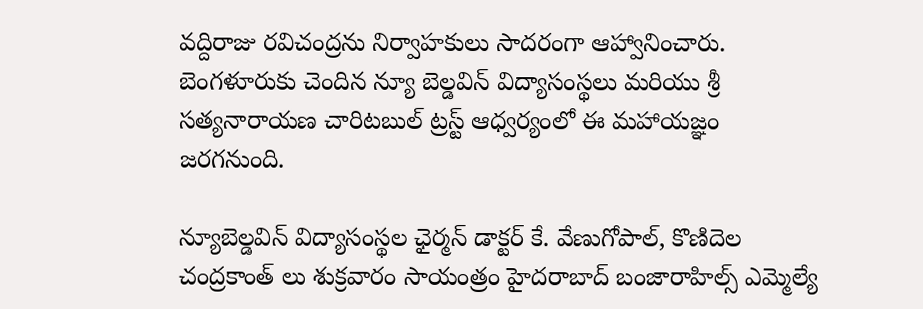వద్దిరాజు రవిచంద్రను నిర్వాహకులు సాదరంగా ఆహ్వానించారు. బెంగళూరుకు చెందిన న్యూ బెల్డవిన్ విద్యాసంస్థలు మరియు శ్రీ సత్యనారాయణ చారిటబుల్ ట్రస్ట్ ఆధ్వర్యంలో ఈ మహాయజ్ఞం జరగనుంది.

న్యూబెల్డవిన్ విద్యాసంస్థల ఛైర్మన్ డాక్టర్ కే. వేణుగోపాల్, కొణిదెల చంద్రకాంత్ లు శుక్రవారం సాయంత్రం హైదరాబాద్ బంజారాహిల్స్ ఎమ్మెల్యే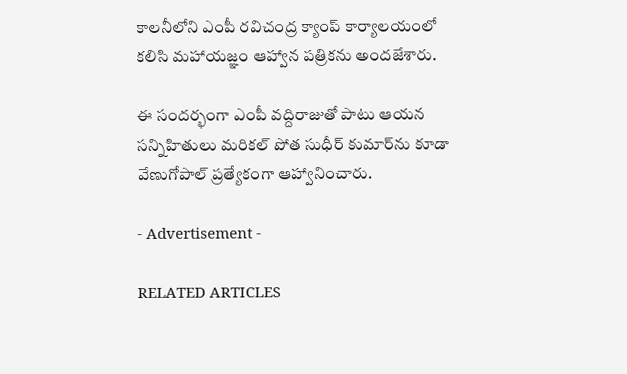కాలనీలోని ఎంపీ రవిచంద్ర క్యాంప్ కార్యాలయంలో కలిసి మహాయజ్ఞం ఆహ్వాన పత్రికను అందజేశారు.

ఈ సందర్భంగా ఎంపీ వద్దిరాజుతో పాటు ఆయన సన్నిహితులు మరికల్ పోత సుధీర్ కుమార్‌ను కూడా వేణుగోపాల్ ప్రత్యేకంగా ఆహ్వానించారు.

- Advertisement -

RELATED ARTICLES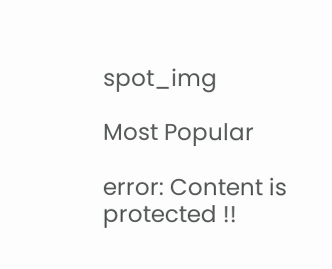spot_img

Most Popular

error: Content is protected !!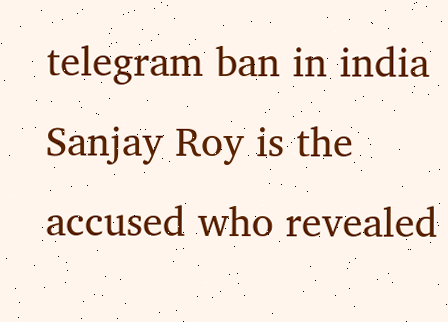telegram ban in india Sanjay Roy is the accused who revealed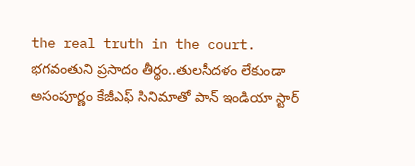the real truth in the court. భగవంతుని ప్రసాదం తీర్థం..తులసీదళం లేకుండా అసంపూర్ణం కేజీఎఫ్ సినిమాతో పాన్ ఇండియా స్టార్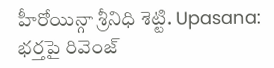హీరోయిన్గా శ్రీనిధి శెట్టి. Upasana: భర్తపై రివెంజ్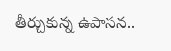తీర్చుకున్న ఉపాసన..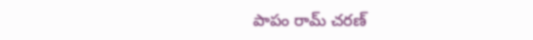పాపం రామ్ చరణ్